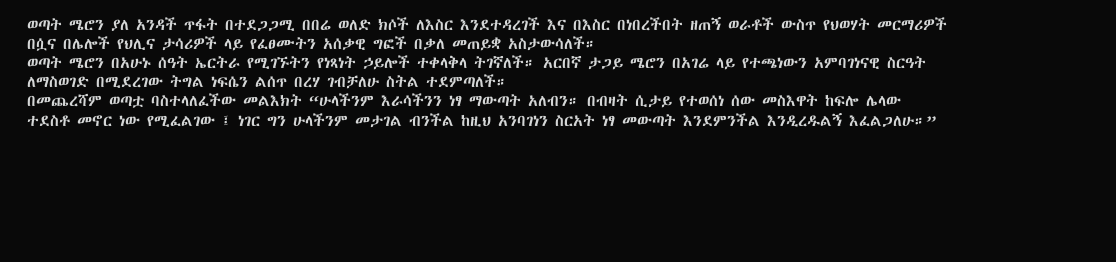ወጣት ሜሮን ያለ አንዳች ጥፋት በተደጋጋሚ በበሬ ወለድ ክሶች ለእስር እንደተዳረገች እና በእስር በነበረችበት ዘጠኝ ወራቶች ውስጥ የህወሃት መርማሪዎች በሷና በሌሎች የህሊና ታሳሪዎች ላይ የፈፀሙትን አሰቃዊ ግፎች በቃለ መጠይቋ አስታውሳለች።
ወጣት ሜሮን በአሁኑ ሰዓት ኤርትራ የሚገኙትን የነጻነት ኃይሎች ተቀላቅላ ትገኛለች። አርበኛ ታጋይ ሜሮን በአገሬ ላይ የተጫነውን አምባገነናዊ ስርዓት ለማስወገድ በሚደረገው ትግል ነፍሴን ልሰጥ በረሃ ገብቻለሁ ስትል ተደምጣለች።
በመጨረሻም ወጣቷ ባስተላለፈችው መልእክት “ሁላችንም እራሳችንን ነፃ ማውጣት አለብን። በብዛት ሲታይ የተወሰነ ሰው መስእዋት ከፍሎ ሌላው ተደስቶ መኖር ነው የሚፈልገው ፤ ነገር ግን ሁላችንም መታገል ብንችል ከዚህ አንባገነን ስርአት ነፃ መውጣት እንደምንችል እንዲረዱልኝ እፈልጋለሁ።”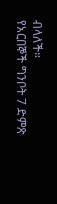ብላለች።
የአርበኞች ግንቦት 7 ድምጽ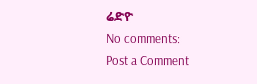ሬድዮ
No comments:
Post a Comment